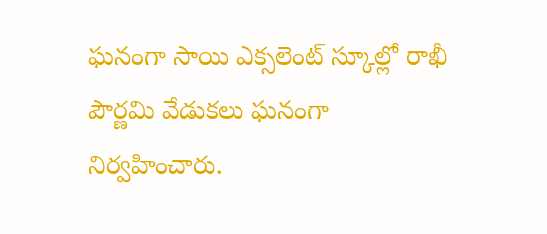ఘనంగా సాయి ఎక్సలెంట్ స్కూల్లో రాఖీ పౌర్ణమి వేడుకలు ఘనంగా నిర్వహించారు.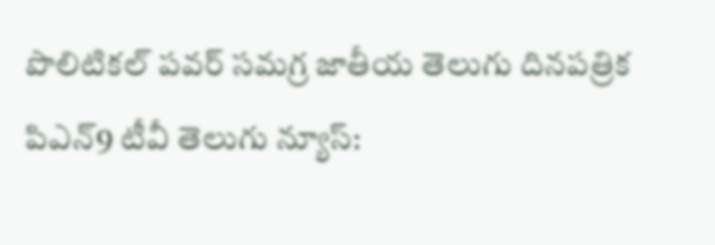పొలిటికల్ పవర్ సమగ్ర జాతీయ తెలుగు దినపత్రిక పిఎన్9 టీవీ తెలుగు న్యూస్: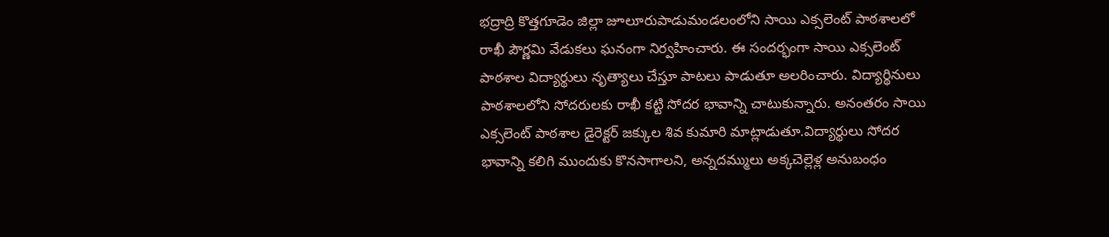భద్రాద్రి కొత్తగూడెం జిల్లా జూలూరుపాడుమండలంలోని సాయి ఎక్సలెంట్ పాఠశాలలో రాఖీ పౌర్ణమి వేడుకలు ఘనంగా నిర్వహించారు. ఈ సందర్భంగా సాయి ఎక్సలెంట్ పాఠశాల విద్యార్థులు నృత్యాలు చేస్తూ పాటలు పాడుతూ అలరించారు. విద్యార్థినులు పాఠశాలలోని సోదరులకు రాఖీ కట్టి సోదర భావాన్ని చాటుకున్నారు. అనంతరం సాయి ఎక్సలెంట్ పాఠశాల డైరెక్టర్ జక్కుల శివ కుమారి మాట్లాడుతూ.విద్యార్థులు సోదర భావాన్ని కలిగి ముందుకు కొనసాగాలని, అన్నదమ్ములు అక్కచెల్లెళ్ల అనుబంధం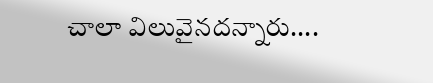చాలా విలువైనదన్నారు....